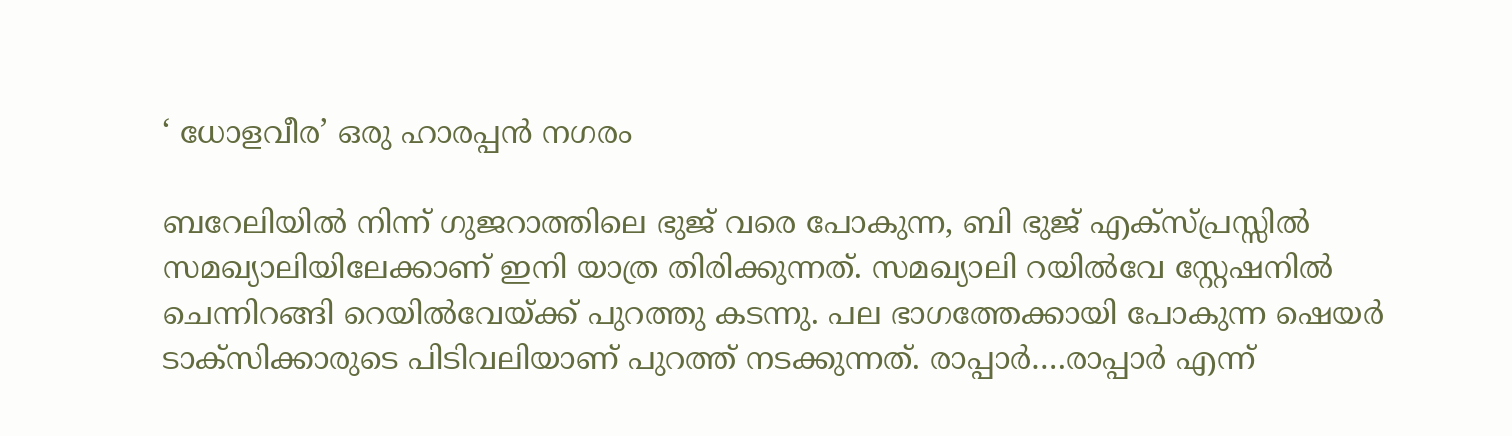‘ ധോളവീര’ ഒരു ഹാരപ്പൻ നഗരം

ബറേലിയിൽ നിന്ന് ഗുജറാത്തിലെ ഭുജ് വരെ പോകുന്ന, ബി ഭുജ് എക്സ്പ്രസ്സിൽ
സമഖ്യാലിയിലേക്കാണ് ഇനി യാത്ര തിരിക്കുന്നത്. സമഖ്യാലി റയിൽവേ സ്റ്റേഷനിൽ ചെന്നിറങ്ങി റെയിൽവേയ്ക്ക് പുറത്തു കടന്നു. പല ഭാഗത്തേക്കായി പോകുന്ന ഷെയർ ടാക്സിക്കാരുടെ പിടിവലിയാണ് പുറത്ത് നടക്കുന്നത്. രാപ്പാർ….രാപ്പാർ എന്ന്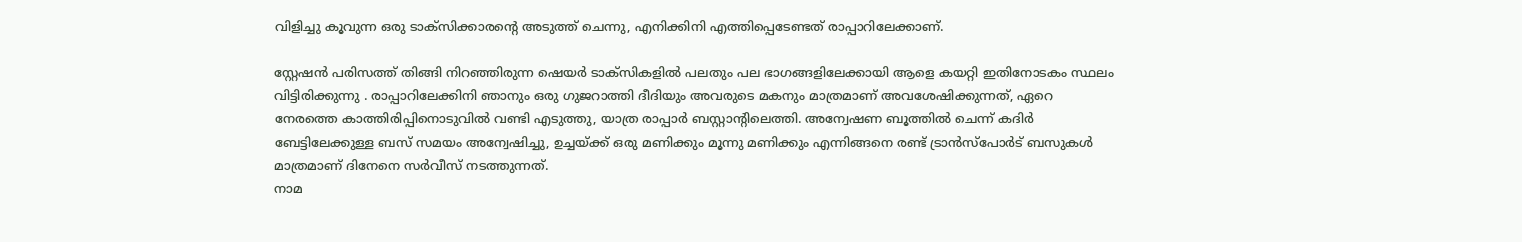വിളിച്ചു കൂവുന്ന ഒരു ടാക്സിക്കാരന്റെ അടുത്ത് ചെന്നു, എനിക്കിനി എത്തിപ്പെടേണ്ടത് രാപ്പാറിലേക്കാണ്.

സ്റ്റേഷൻ പരിസത്ത് തിങ്ങി നിറഞ്ഞിരുന്ന ഷെയർ ടാക്സികളിൽ പലതും പല ഭാഗങ്ങളിലേക്കായി ആളെ കയറ്റി ഇതിനോടകം സ്ഥലം വിട്ടിരിക്കുന്നു . രാപ്പാറിലേക്കിനി ഞാനും ഒരു ഗുജറാത്തി ദീദിയും അവരുടെ മകനും മാത്രമാണ് അവശേഷിക്കുന്നത്, ഏറെ നേരത്തെ കാത്തിരിപ്പിനൊടുവിൽ വണ്ടി എടുത്തു, യാത്ര രാപ്പാർ ബസ്റ്റാന്റിലെത്തി. അന്വേഷണ ബൂത്തിൽ ചെന്ന് കദിർ ബേട്ടിലേക്കുള്ള ബസ് സമയം അന്വേഷിച്ചു, ഉച്ചയ്ക്ക് ഒരു മണിക്കും മൂന്നു മണിക്കും എന്നിങ്ങനെ രണ്ട് ട്രാൻസ്‌പോർട് ബസുകൾ മാത്രമാണ് ദിനേനെ സർവീസ് നടത്തുന്നത്.
നാമ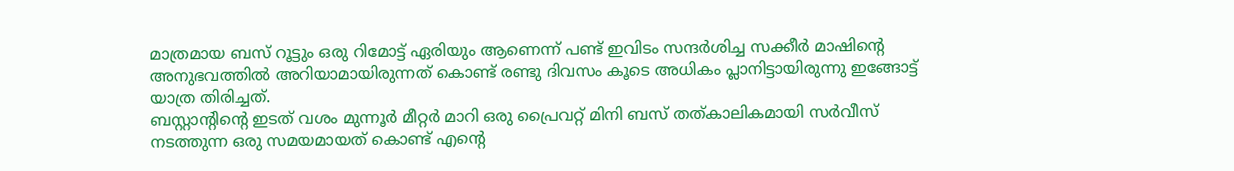മാത്രമായ ബസ് റൂട്ടും ഒരു റിമോട്ട് ഏരിയും ആണെന്ന് പണ്ട് ഇവിടം സന്ദർശിച്ച സക്കീർ മാഷിന്റെ അനുഭവത്തിൽ അറിയാമായിരുന്നത് കൊണ്ട് രണ്ടു ദിവസം കൂടെ അധികം പ്ലാനിട്ടായിരുന്നു ഇങ്ങോട്ട് യാത്ര തിരിച്ചത്.
ബസ്റ്റാന്റിന്റെ ഇടത് വശം മുന്നൂർ മീറ്റർ മാറി ഒരു പ്രൈവറ്റ് മിനി ബസ് തത്കാലികമായി സർവീസ് നടത്തുന്ന ഒരു സമയമായത് കൊണ്ട് എന്റെ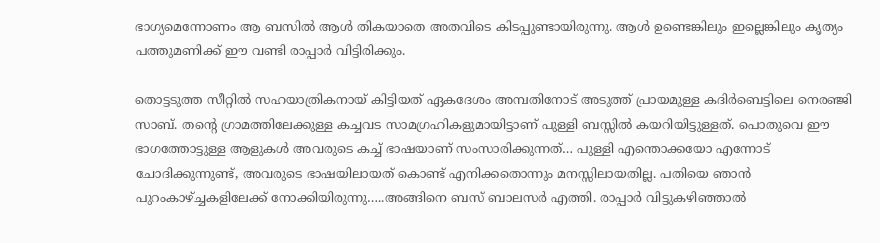ഭാഗ്യമെന്നോണം ആ ബസിൽ ആൾ തികയാതെ അതവിടെ കിടപ്പുണ്ടായിരുന്നു. ആൾ ഉണ്ടെങ്കിലും ഇല്ലെങ്കിലും കൃത്യം പത്തുമണിക്ക് ഈ വണ്ടി രാപ്പാർ വിട്ടിരിക്കും.

തൊട്ടടുത്ത സീറ്റിൽ സഹയാത്രികനായ് കിട്ടിയത് ഏകദേശം അമ്പതിനോട് അടുത്ത് പ്രായമുള്ള കദിർബെട്ടിലെ നെരഞ്ജി സാബ്. തന്റെ ഗ്രാമത്തിലേക്കുള്ള കച്ചവട സാമഗ്രഹികളുമായിട്ടാണ് പുള്ളി ബസ്സിൽ കയറിയിട്ടുള്ളത്. പൊതുവെ ഈ ഭാഗത്തോട്ടുള്ള ആളുകൾ അവരുടെ കച്ച് ഭാഷയാണ് സംസാരിക്കുന്നത്… പുള്ളി എന്തൊക്കയോ എന്നോട് ചോദിക്കുന്നുണ്ട്, അവരുടെ ഭാഷയിലായത് കൊണ്ട് എനിക്കതൊന്നും മനസ്സിലായതില്ല. പതിയെ ഞാൻ പുറംകാഴ്ച്ചകളിലേക്ക് നോക്കിയിരുന്നു…..അങ്ങിനെ ബസ് ബാലസർ എത്തി. രാപ്പാർ വിട്ടുകഴിഞ്ഞാൽ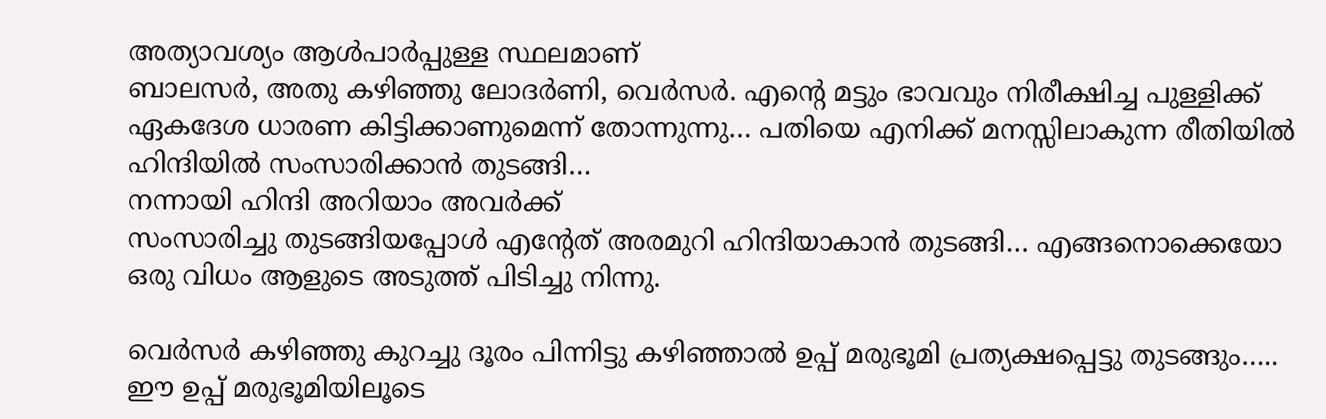അത്യാവശ്യം ആൾപാർപ്പുള്ള സ്ഥലമാണ്
ബാലസർ, അതു കഴിഞ്ഞു ലോദർണി, വെർസർ. എന്റെ മട്ടും ഭാവവും നിരീക്ഷിച്ച പുള്ളിക്ക് ഏകദേശ ധാരണ കിട്ടിക്കാണുമെന്ന് തോന്നുന്നു… പതിയെ എനിക്ക് മനസ്സിലാകുന്ന രീതിയിൽ ഹിന്ദിയിൽ സംസാരിക്കാൻ തുടങ്ങി…
നന്നായി ഹിന്ദി അറിയാം അവർക്ക്
സംസാരിച്ചു തുടങ്ങിയപ്പോൾ എന്റേത് അരമുറി ഹിന്ദിയാകാൻ തുടങ്ങി… എങ്ങനൊക്കെയോ ഒരു വിധം ആളുടെ അടുത്ത് പിടിച്ചു നിന്നു.

വെർസർ കഴിഞ്ഞു കുറച്ചു ദൂരം പിന്നിട്ടു കഴിഞ്ഞാൽ ഉപ്പ് മരുഭൂമി പ്രത്യക്ഷപ്പെട്ടു തുടങ്ങും….. ഈ ഉപ്പ് മരുഭൂമിയിലൂടെ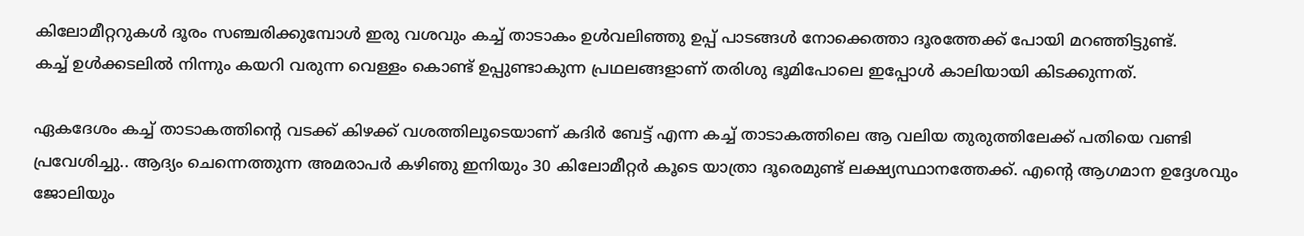കിലോമീറ്ററുകൾ ദൂരം സഞ്ചരിക്കുമ്പോൾ ഇരു വശവും കച്ച് താടാകം ഉൾവലിഞ്ഞു ഉപ്പ് പാടങ്ങൾ നോക്കെത്താ ദൂരത്തേക്ക് പോയി മറഞ്ഞിട്ടുണ്ട്.
കച്ച് ഉൾക്കടലിൽ നിന്നും കയറി വരുന്ന വെള്ളം കൊണ്ട് ഉപ്പുണ്ടാകുന്ന പ്രഥലങ്ങളാണ് തരിശു ഭൂമിപോലെ ഇപ്പോൾ കാലിയായി കിടക്കുന്നത്.

ഏകദേശം കച്ച് താടാകത്തിന്റെ വടക്ക് കിഴക്ക് വശത്തിലൂടെയാണ് കദിർ ബേട്ട് എന്ന കച്ച് താടാകത്തിലെ ആ വലിയ തുരുത്തിലേക്ക് പതിയെ വണ്ടി പ്രവേശിച്ചു.. ആദ്യം ചെന്നെത്തുന്ന അമരാപർ കഴിഞു ഇനിയും 30 കിലോമീറ്റർ കൂടെ യാത്രാ ദൂരെമുണ്ട് ലക്ഷ്യസ്ഥാനത്തേക്ക്. എന്റെ ആഗമാന ഉദ്ദേശവും ജോലിയും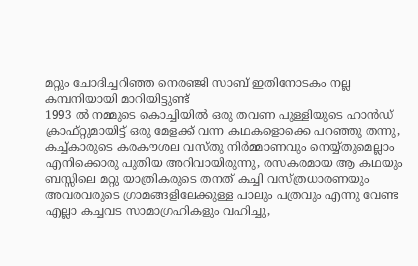മറ്റും ചോദിച്ചറിഞ്ഞ നെരഞ്ജി സാബ് ഇതിനോടകം നല്ല കമ്പനിയായി മാറിയിട്ടുണ്ട്
1993 ൽ നമ്മുടെ കൊച്ചിയിൽ ഒരു തവണ പുള്ളിയുടെ ഹാൻഡ് ക്രാഫ്റ്റുമായിട്ട് ഒരു മേളക്ക് വന്ന കഥകളൊക്കെ പറഞ്ഞു തന്നു, കച്ച്കാരുടെ കരകൗശല വസ്തു നിർമ്മാണവും നെയ്യ്തുമെല്ലാം എനിക്കൊരു പുതിയ അറിവായിരുന്നു, രസകരമായ ആ കഥയും ബസ്സിലെ മറ്റു യാത്രികരുടെ തനത് കച്ചി വസ്ത്രധാരണയും അവരവരുടെ ഗ്രാമങ്ങളിലേക്കുള്ള പാലും പത്രവും എന്നു വേണ്ട എല്ലാ കച്ചവട സാമാഗ്രഹികളും വഹിച്ചു,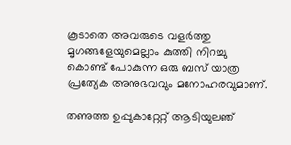കൂടാതെ അവരുടെ വളർത്തു മൃഗങ്ങളേയുമെല്ലാം കുത്തി നിറച്ചു കൊണ്ട് പോകുന്ന ഒരു ബസ് യാത്ര പ്രത്യേക അനുഭവവും മനോഹരവുമാണ്.

തണുത്ത ഉപ്പുകാറ്റേറ്റ് ആടിയുലഞ്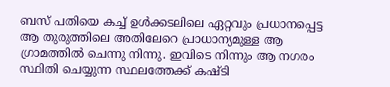ബസ് പതിയെ കച്ച് ഉൾക്കടലിലെ ഏറ്റവും പ്രധാനപ്പെട്ട ആ തുരുത്തിലെ അതിലേറെ പ്രാധാന്യമുള്ള ആ ഗ്രാമത്തിൽ ചെന്നു നിന്നു. ഇവിടെ നിന്നും ആ നഗരം സ്ഥിതി ചെയ്യുന്ന സ്ഥലത്തേക്ക് കഷ്ടി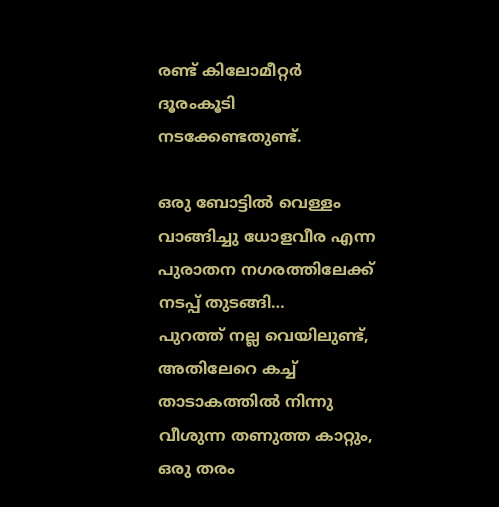രണ്ട് കിലോമീറ്റർ ദൂരംകൂടി നടക്കേണ്ടതുണ്ട്.

ഒരു ബോട്ടിൽ വെള്ളം വാങ്ങിച്ചു ധോളവീര എന്ന പുരാതന നഗരത്തിലേക്ക് നടപ്പ് തുടങ്ങി…
പുറത്ത് നല്ല വെയിലുണ്ട്, അതിലേറെ കച്ച് താടാകത്തിൽ നിന്നു വീശുന്ന തണുത്ത കാറ്റും, ഒരു തരം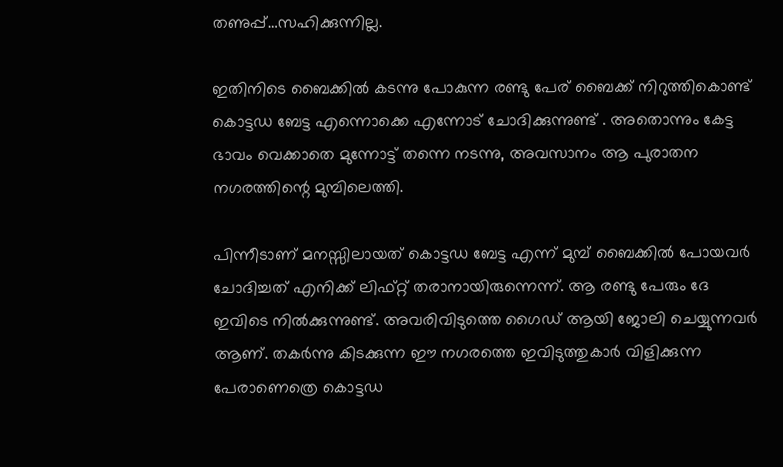തണുപ്പ്…സഹിക്കുന്നില്ല.

ഇതിനിടെ ബൈക്കിൽ കടന്നു പോകുന്ന രണ്ടു പേര് ബൈക്ക് നിറുത്തികൊണ്ട് കൊട്ടഡ ബേട്ട എന്നൊക്കെ എന്നോട് ചോദിക്കുന്നുണ്ട് . അതൊന്നും കേട്ട ഭാവം വെക്കാതെ മുന്നോട്ട് തന്നെ നടന്നു, അവസാനം ആ പുരാതന നഗരത്തിന്റെ മുമ്പിലെത്തി.

പിന്നീടാണ് മനസ്സിലായത് കൊട്ടഡ ബേട്ട എന്ന് മുമ്പ് ബൈക്കിൽ പോയവർ ചോദിച്ചത് എനിക്ക് ലിഫ്റ്റ് തരാനായിരുന്നെന്ന്. ആ രണ്ടു പേരും ദേ ഇവിടെ നിൽക്കുന്നുണ്ട്. അവരിവിടുത്തെ ഗൈഡ് ആയി ജോലി ചെയ്യുന്നവർ ആണ്. തകർന്നു കിടക്കുന്ന ഈ നഗരത്തെ ഇവിടുത്തുകാർ വിളിക്കുന്ന പേരാണെത്രെ കൊട്ടഡ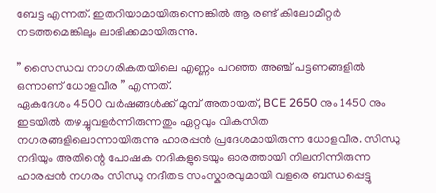ബേട്ട എന്നത്. ഇതറിയാമായിരുന്നെങ്കിൽ ആ രണ്ട് കിലോമീറ്റർ നടത്തമെങ്കിലും ലാഭിക്കമായിരുന്നു.

” സൈന്ധവ നാഗരികതയിലെ എണ്ണം പറഞ്ഞ അഞ്ച് പട്ടണങ്ങളിൽ ഒന്നാണ് ധോളവീര ” എന്നത്.
ഏകദേശം 4500 വർഷങ്ങൾക്ക് മുമ്പ് അതായത്, BCE 2650 നും 1450 നും ഇടയിൽ തഴച്ചുവളർന്നിരുന്നതും ഏറ്റവും വികസിത നഗരങ്ങളിലൊന്നായിരുന്നു ഹാരപ്പൻ പ്രദേശമായിരുന്ന ധോളവീര. സിന്ധു നദിയും അതിന്റെ പോഷക നദികളുടെയും ഓരത്തായി നിലനിന്നിരുന്ന ഹാരപ്പൻ നഗരം സിന്ധു നദീതട സംസ്കാരവുമായി വളരെ ബന്ധപ്പെട്ടു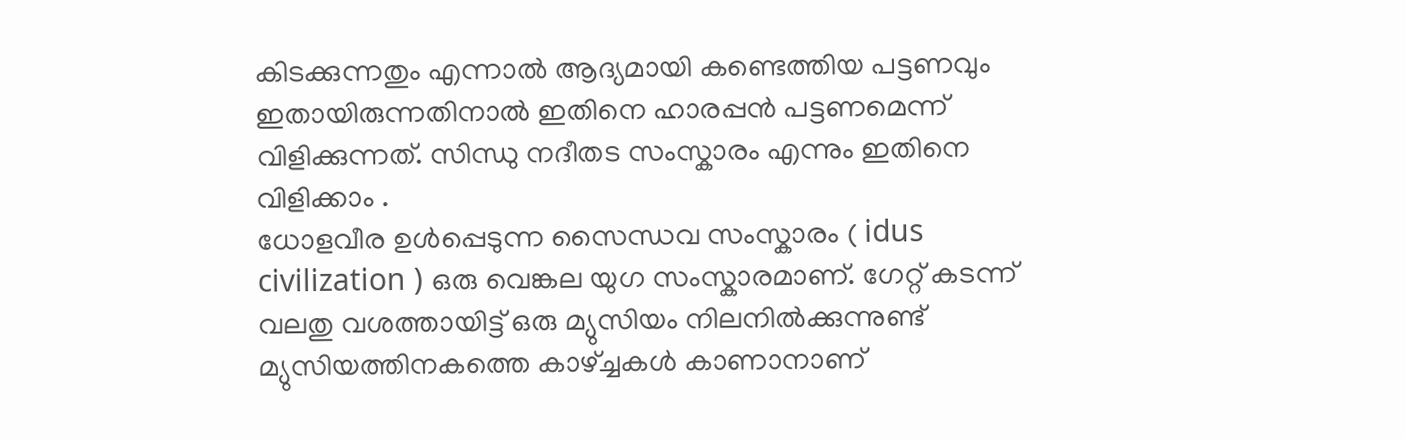കിടക്കുന്നതും എന്നാൽ ആദ്യമായി കണ്ടെത്തിയ പട്ടണവും ഇതായിരുന്നതിനാൽ ഇതിനെ ഹാരപ്പൻ പട്ടണമെന്ന് വിളിക്കുന്നത്. സിന്ധു നദീതട സംസ്കാരം എന്നും ഇതിനെ വിളിക്കാം .
ധോളവീര ഉൾപ്പെടുന്ന സൈന്ധവ സംസ്കാരം ( idus civilization ) ഒരു വെങ്കല യുഗ സംസ്കാരമാണ്. ഗേറ്റ് കടന്ന് വലതു വശത്തായിട്ട് ഒരു മ്യുസിയം നിലനിൽക്കുന്നുണ്ട് മ്യുസിയത്തിനകത്തെ കാഴ്ച്ചകൾ കാണാനാണ്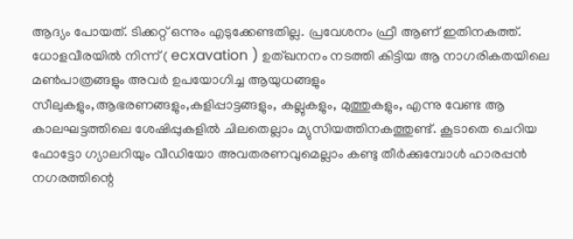ആദ്യം പോയത്. ടിക്കറ്റ് ഒന്നും എടുക്കേണ്ടതില്ല. പ്രവേശനം ഫ്രീ ആണ് ഇതിനകത്ത്. ധോളവീരയിൽ നിന്ന് ( ecxavation ) ഉത്ഖനനം നടത്തി കിട്ടിയ ആ നാഗരികതയിലെ മൺപാത്രങ്ങളും അവർ ഉപയോഗിച്ച ആയുധങ്ങളും സീലുകളും,ആഭരണങ്ങളും,കളിപ്പാട്ടങ്ങളും, കല്ലുകളും, മുത്തുകളും, എന്നു വേണ്ട ആ കാലഘട്ടത്തിലെ ശേഷിപ്പുകളിൽ ചിലതെല്ലാം മ്യുസിയത്തിനകത്തുണ്ട്. കൂടാതെ ചെറിയ ഫോട്ടോ ഗ്യാലറിയും വീഡിയോ അവതരണവുമെല്ലാം കണ്ടു തീർക്കുമ്പോൾ ഹാരപ്പൻ നഗരത്തിന്റെ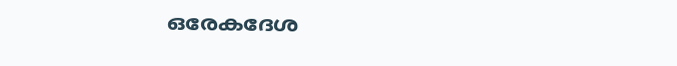ഒരേകദേശ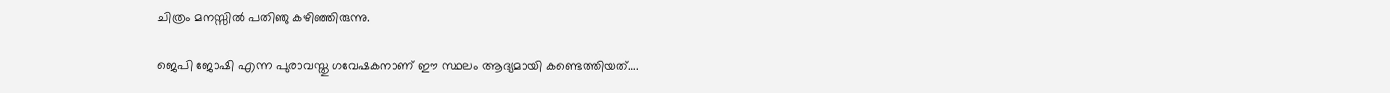ചിത്രം മനസ്സിൽ പതിഞു കഴിഞ്ഞിരുന്നു.

ജെപി ജോഷി എന്ന പുരാവസ്തു ഗവേഷകനാണ് ഈ സ്ഥലം ആദ്യമായി കണ്ടെത്തിയത്….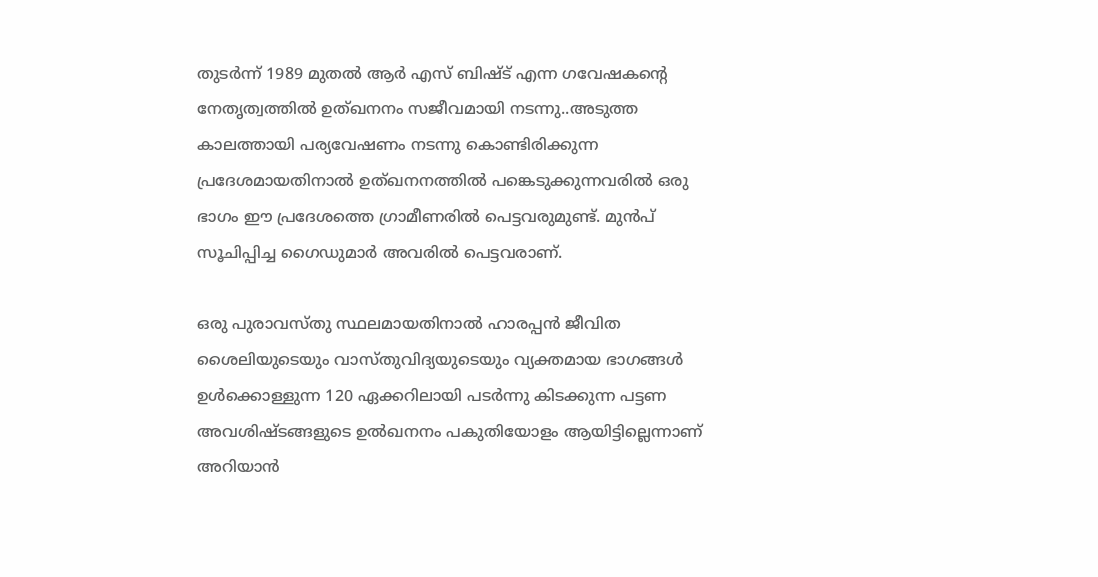തുടർന്ന് 1989 മുതൽ ആർ എസ് ബിഷ്ട് എന്ന ഗവേഷകന്റെ നേതൃത്വത്തിൽ ഉത്ഖനനം സജീവമായി നടന്നു..അടുത്ത കാലത്തായി പര്യവേഷണം നടന്നു കൊണ്ടിരിക്കുന്ന പ്രദേശമായതിനാൽ ഉത്ഖനനത്തിൽ പങ്കെടുക്കുന്നവരിൽ ഒരു ഭാഗം ഈ പ്രദേശത്തെ ഗ്രാമീണരിൽ പെട്ടവരുമുണ്ട്. മുൻപ് സൂചിപ്പിച്ച ഗൈഡുമാർ അവരിൽ പെട്ടവരാണ്.

ഒരു പുരാവസ്തു സ്ഥലമായതിനാൽ ഹാരപ്പൻ ജീവിത ശൈലിയുടെയും വാസ്തുവിദ്യയുടെയും വ്യക്തമായ ഭാഗങ്ങൾ ഉൾക്കൊള്ളുന്ന 120 ഏക്കറിലായി പടർന്നു കിടക്കുന്ന പട്ടണ അവശിഷ്ടങ്ങളുടെ ഉൽഖനനം പകുതിയോളം ആയിട്ടില്ലെന്നാണ് അറിയാൻ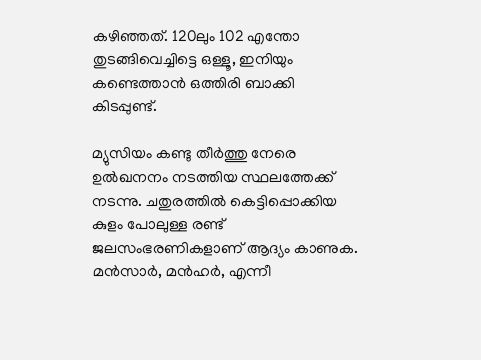കഴിഞ്ഞത്. 120ലും 102 എന്തോ തുടങ്ങിവെച്ചിട്ടെ ഒള്ളൂ, ഇനിയും കണ്ടെത്താൻ ഒത്തിരി ബാക്കി കിടപ്പുണ്ട്.

മ്യുസിയം കണ്ടു തീർത്തു നേരെ ഉൽഖനനം നടത്തിയ സ്ഥലത്തേക്ക് നടന്നു. ചതുരത്തിൽ കെട്ടിപ്പൊക്കിയ കുളം പോലുള്ള രണ്ട് ജലസംഭരണികളാണ് ആദ്യം കാണുക. മൻസാർ, മൻഹർ, എന്നീ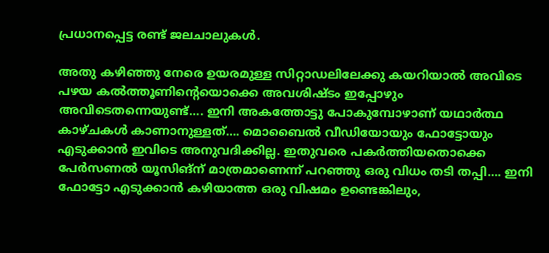പ്രധാനപ്പെട്ട രണ്ട് ജലചാലുകൾ.

അതു കഴിഞ്ഞു നേരെ ഉയരമുള്ള സിറ്റാഡലിലേക്കു കയറിയാൽ അവിടെ പഴയ കൽത്തൂണിന്റെയൊക്കെ അവശിഷ്ടം ഇപ്പോഴും അവിടെതന്നെയുണ്ട്…. ഇനി അകത്തോട്ടു പോകുമ്പോഴാണ് യഥാർത്ഥ കാഴ്ചകൾ കാണാനുള്ളത്…. മൊബൈൽ വീഡിയോയും ഫോട്ടോയും എടുക്കാൻ ഇവിടെ അനുവദിക്കില്ല. ഇതുവരെ പകർത്തിയതൊക്കെ പേർസണൽ യൂസിങ്ന് മാത്രമാണെന്ന് പറഞ്ഞു ഒരു വിധം തടി തപ്പി…. ഇനി ഫോട്ടോ എടുക്കാൻ കഴിയാത്ത ഒരു വിഷമം ഉണ്ടെങ്കിലും,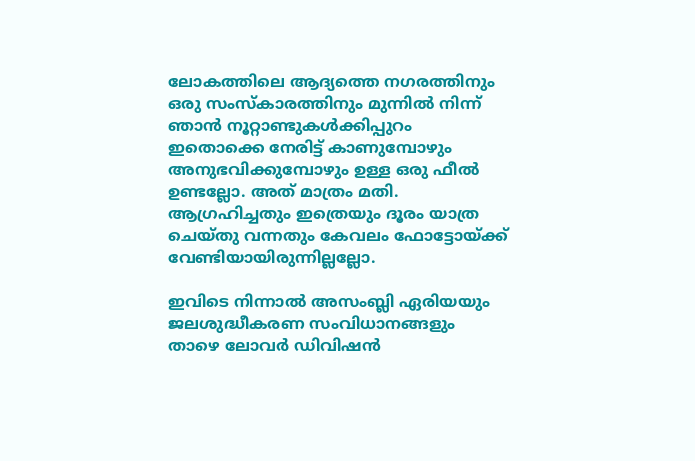ലോകത്തിലെ ആദ്യത്തെ നഗരത്തിനും ഒരു സംസ്കാരത്തിനും മുന്നിൽ നിന്ന് ഞാൻ നൂറ്റാണ്ടുകൾക്കിപ്പുറം ഇതൊക്കെ നേരിട്ട് കാണുമ്പോഴും അനുഭവിക്കുമ്പോഴും ഉള്ള ഒരു ഫീൽ ഉണ്ടല്ലോ. അത് മാത്രം മതി.
ആഗ്രഹിച്ചതും ഇത്രെയും ദൂരം യാത്ര ചെയ്തു വന്നതും കേവലം ഫോട്ടോയ്ക്ക് വേണ്ടിയായിരുന്നില്ലല്ലോ.

ഇവിടെ നിന്നാൽ അസംബ്ലി ഏരിയയും
ജലശുദ്ധീകരണ സംവിധാനങ്ങളും താഴെ ലോവർ ഡിവിഷൻ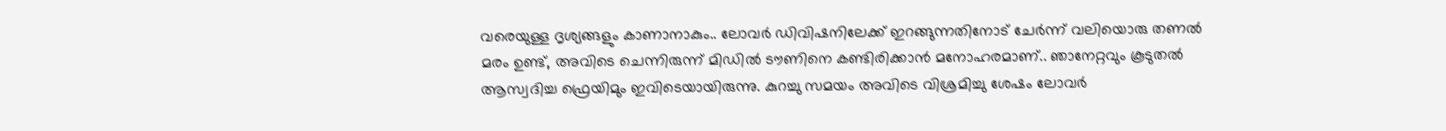വരെയുള്ള ദൃശ്യങ്ങളും കാണാനാകും.. ലോവർ ഡിവിഷനിലേക്ക് ഇറങ്ങുന്നതിനോട് ചേർന്ന് വലിയൊരു തണൽ മരം ഉണ്ട്, അവിടെ ചെന്നിരുന്ന് മിഡിൽ ടൗണിനെ കണ്ടിരിക്കാൻ മനോഹരമാണ്.. ഞാനേറ്റവും കൂടുതൽ ആസ്വദിച്ച ഫ്രെയിമും ഇവിടെയായിരുന്നു. കുറച്ചു സമയം അവിടെ വിശ്രമിച്ചു ശേഷം ലോവർ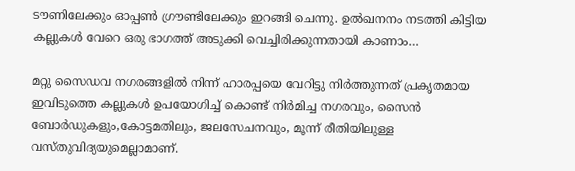ടൗണിലേക്കും ഓപ്പൺ ഗ്രൗണ്ടിലേക്കും ഇറങ്ങി ചെന്നു. ഉൽഖനനം നടത്തി കിട്ടിയ കല്ലുകൾ വേറെ ഒരു ഭാഗത്ത്‌ അടുക്കി വെച്ചിരിക്കുന്നതായി കാണാം…

മറ്റു സൈഡവ നഗരങ്ങളിൽ നിന്ന് ഹാരപ്പയെ വേറിട്ടു നിർത്തുന്നത് പ്രകൃതമായ ഇവിടുത്തെ കല്ലുകൾ ഉപയോഗിച്ച് കൊണ്ട് നിർമിച്ച നഗരവും, സൈൻ ബോർഡുകളും,കോട്ടമതിലും, ജലസേചനവും, മൂന്ന് രീതിയിലുള്ള വസ്തുവിദ്യയുമെല്ലാമാണ്.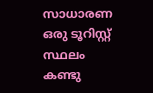സാധാരണ ഒരു ടൂറിസ്റ്റ് സ്ഥലം കണ്ടു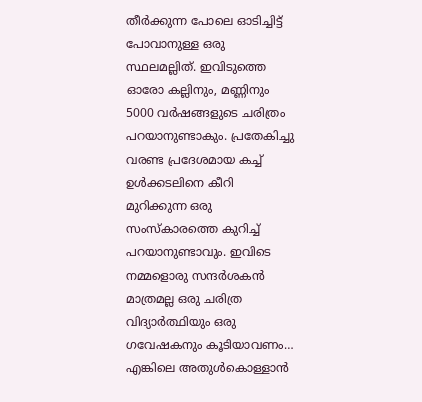തീർക്കുന്ന പോലെ ഓടിച്ചിട്ട്‌ പോവാനുള്ള ഒരു സ്ഥലമല്ലിത്. ഇവിടുത്തെ ഓരോ കല്ലിനും, മണ്ണിനും 5000 വർഷങ്ങളുടെ ചരിത്രം പറയാനുണ്ടാകും. പ്രതേകിച്ചു വരണ്ട പ്രദേശമായ കച്ച് ഉൾക്കടലിനെ കീറി മുറിക്കുന്ന ഒരു സംസ്കാരത്തെ കുറിച്ച് പറയാനുണ്ടാവും. ഇവിടെ നമ്മളൊരു സന്ദർശകൻ മാത്രമല്ല ഒരു ചരിത്ര വിദ്യാർത്ഥിയും ഒരു ഗവേഷകനും കൂടിയാവണം… എങ്കിലെ അതുൾകൊള്ളാൻ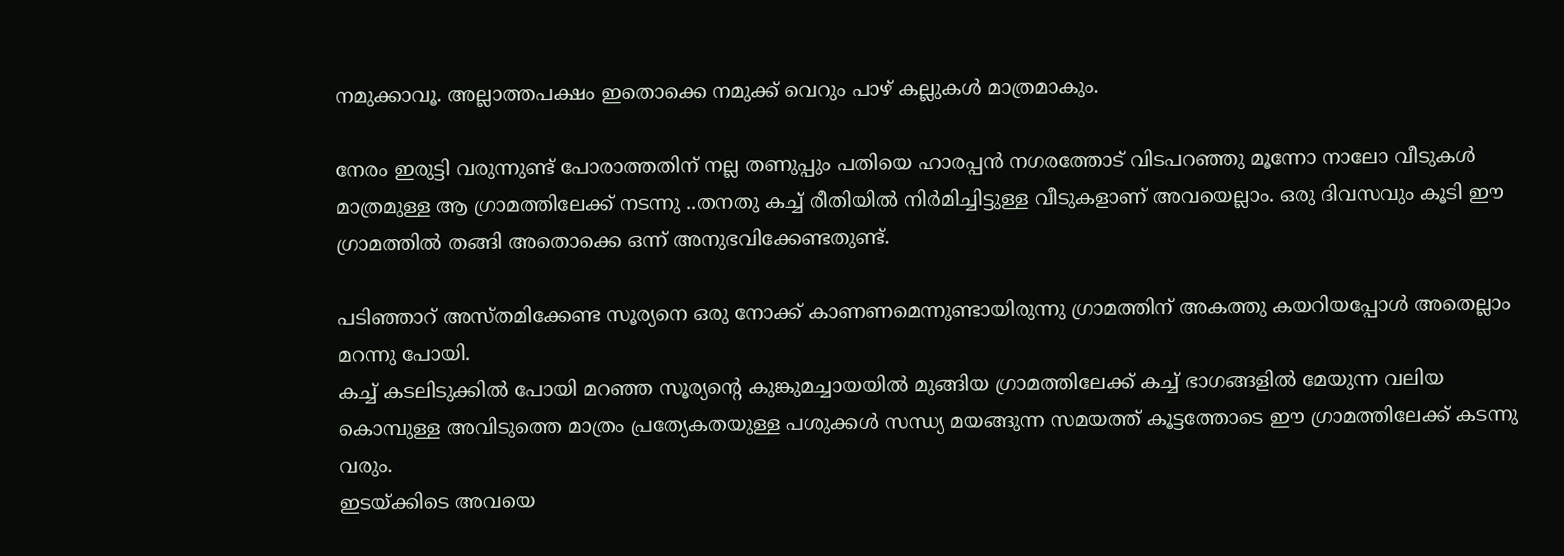നമുക്കാവൂ. അല്ലാത്തപക്ഷം ഇതൊക്കെ നമുക്ക് വെറും പാഴ് കല്ലുകൾ മാത്രമാകും.

നേരം ഇരുട്ടി വരുന്നുണ്ട് പോരാത്തതിന് നല്ല തണുപ്പും പതിയെ ഹാരപ്പൻ നഗരത്തോട് വിടപറഞ്ഞു മൂന്നോ നാലോ വീടുകൾ മാത്രമുള്ള ആ ഗ്രാമത്തിലേക്ക് നടന്നു ..തനതു കച്ച് രീതിയിൽ നിർമിച്ചിട്ടുള്ള വീടുകളാണ് അവയെല്ലാം. ഒരു ദിവസവും കൂടി ഈ ഗ്രാമത്തിൽ തങ്ങി അതൊക്കെ ഒന്ന് അനുഭവിക്കേണ്ടതുണ്ട്.

പടിഞ്ഞാറ് അസ്തമിക്കേണ്ട സൂര്യനെ ഒരു നോക്ക് കാണണമെന്നുണ്ടായിരുന്നു ഗ്രാമത്തിന് അകത്തു കയറിയപ്പോൾ അതെല്ലാം മറന്നു പോയി.
കച്ച് കടലിടുക്കിൽ പോയി മറഞ്ഞ സൂര്യന്റെ കുങ്കുമച്ചായയിൽ മുങ്ങിയ ഗ്രാമത്തിലേക്ക് കച്ച് ഭാഗങ്ങളിൽ മേയുന്ന വലിയ കൊമ്പുള്ള അവിടുത്തെ മാത്രം പ്രത്യേകതയുള്ള പശുക്കൾ സന്ധ്യ മയങ്ങുന്ന സമയത്ത് കൂട്ടത്തോടെ ഈ ഗ്രാമത്തിലേക്ക് കടന്നു വരും.
ഇടയ്ക്കിടെ അവയെ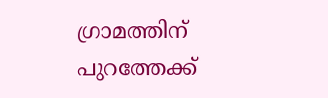ഗ്രാമത്തിന് പുറത്തേക്ക്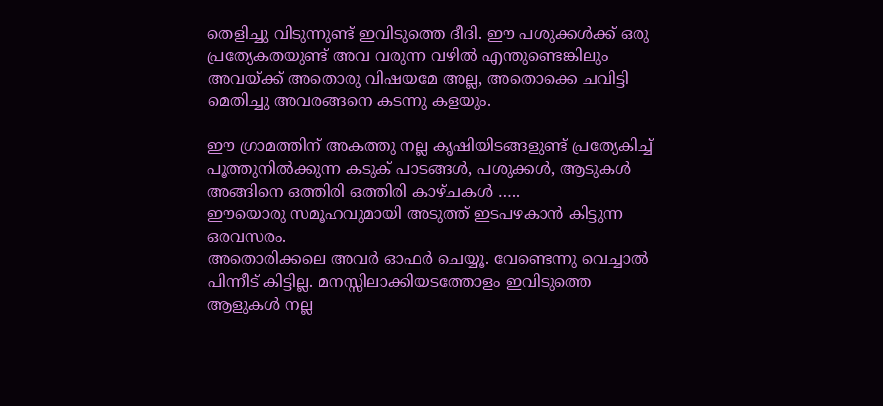തെളിച്ചു വിടുന്നുണ്ട് ഇവിടുത്തെ ദീദി. ഈ പശുക്കൾക്ക് ഒരു പ്രത്യേകതയുണ്ട് അവ വരുന്ന വഴിൽ എന്തുണ്ടെങ്കിലും അവയ്ക്ക് അതൊരു വിഷയമേ അല്ല, അതൊക്കെ ചവിട്ടി മെതിച്ചു അവരങ്ങനെ കടന്നു കളയും.

ഈ ഗ്രാമത്തിന് അകത്തു നല്ല കൃഷിയിടങ്ങളുണ്ട് പ്രത്യേകിച്ച് പൂത്തുനിൽക്കുന്ന കടുക് പാടങ്ങൾ, പശുക്കൾ, ആടുകൾ അങ്ങിനെ ഒത്തിരി ഒത്തിരി കാഴ്ചകൾ …..
ഈയൊരു സമൂഹവുമായി അടുത്ത് ഇടപഴകാൻ കിട്ടുന്ന ഒരവസരം.
അതൊരിക്കലെ അവർ ഓഫർ ചെയ്യൂ. വേണ്ടെന്നു വെച്ചാൽ പിന്നീട് കിട്ടില്ല. മനസ്സിലാക്കിയടത്തോളം ഇവിടുത്തെ ആളുകൾ നല്ല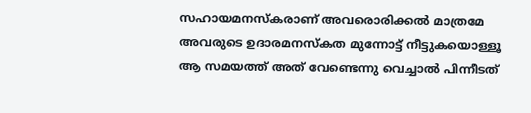സഹായമനസ്കരാണ് അവരൊരിക്കൽ മാത്രമേ അവരുടെ ഉദാരമനസ്കത മുന്നോട്ട് നീട്ടുകയൊള്ളൂ ആ സമയത്ത് അത് വേണ്ടെന്നു വെച്ചാൽ പിന്നീടത്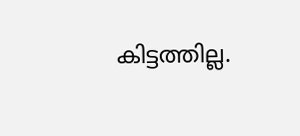കിട്ടത്തില്ല.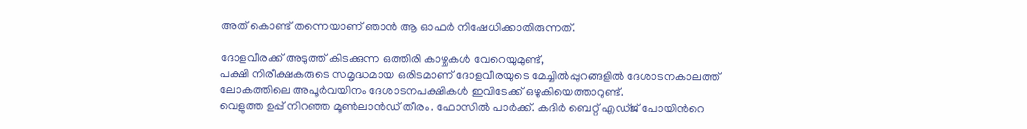അത് കൊണ്ട് തന്നെയാണ് ഞാൻ ആ ഓഫർ നിഷേധിക്കാതിരുന്നത്.

ദോളവീരക്ക് അടുത്ത് കിടക്കുന്ന ഒത്തിരി കാഴ്ചകൾ വേറെയുമുണ്ട്,
പക്ഷി നിരീക്ഷകരുടെ സമൃദ്ധമായ ഒരിടമാണ് ദോളവീരയുടെ മേച്ചിൽപ്പുറങ്ങളിൽ ദേശാടനകാലത്ത് ലോകത്തിലെ അപൂർവയിനം ദേശാടനപക്ഷികൾ ഇവിടേക്ക് ഒഴുകിയെത്താറുണ്ട്.
വെളുത്ത ഉപ്പ് നിറഞ്ഞ മൂൺലാൻഡ് തീരം. ഫോസിൽ പാർക്ക്. കദിർ ബെറ്റ് എഡ്ജ് പോയിന്‍റെ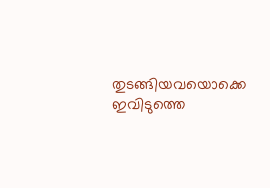തുടങ്ങിയവയൊക്കെ ഇവിടുത്തെ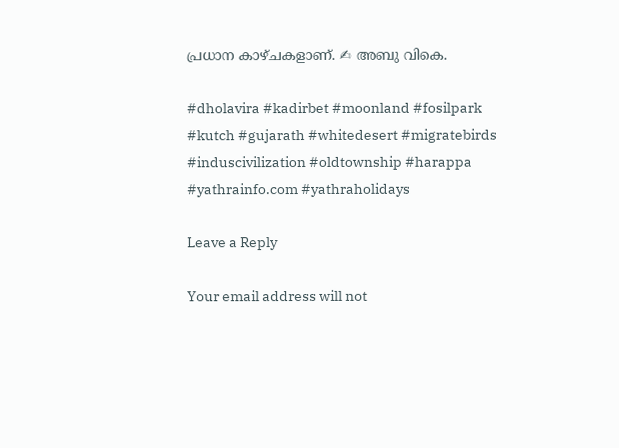പ്രധാന കാഴ്ചകളാണ്. ✍ അബു വികെ.

#dholavira #kadirbet #moonland #fosilpark #kutch #gujarath #whitedesert #migratebirds #induscivilization #oldtownship #harappa #yathrainfo.com #yathraholidays

Leave a Reply

Your email address will not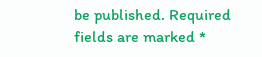be published. Required fields are marked *